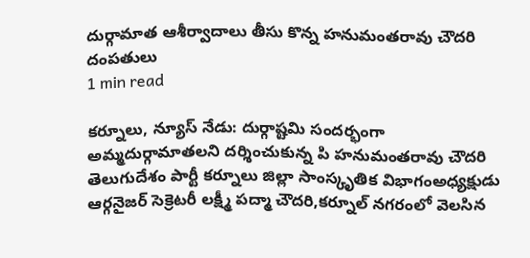దుర్గామాత ఆశీర్వాదాలు తీసు కొన్న హనుమంతరావు చౌదరి దంపతులు
1 min read

కర్నూలు, న్యూస్ నేడు: దుర్గాష్టమి సందర్భంగా అమ్మదుర్గామాతలని దర్శించుకున్న పి హనుమంతరావు చౌదరి తెలుగుదేశం పార్టీ కర్నూలు జిల్లా సాంస్కృతిక విభాగంఅధ్యక్షుడు ఆర్గనైజర్ సెక్రెటరీ లక్ష్మీ పద్మా చౌదరి,కర్నూల్ నగరంలో వెలసిన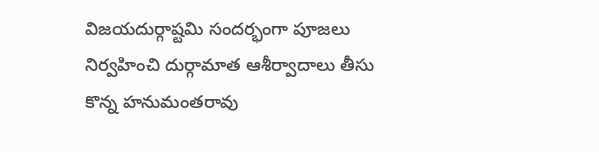విజయదుర్గాష్టమి సందర్భంగా పూజలు నిర్వహించి దుర్గామాత ఆశీర్వాదాలు తీసు కొన్న హనుమంతరావు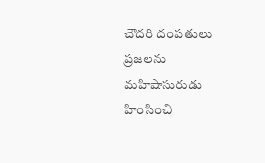చౌదరి దంపతులు ప్రజలను మహిషాసురుడు హింసించి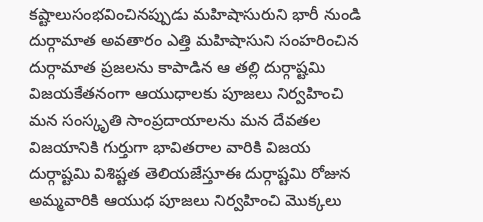కష్టాలుసంభవించినప్పుడు మహిషాసురుని భారీ నుండి దుర్గామాత అవతారం ఎత్తి మహిషాసుని సంహరించిన దుర్గామాత ప్రజలను కాపాడిన ఆ తల్లి దుర్గాష్టమి విజయకేతనంగా ఆయుధాలకు పూజలు నిర్వహించి మన సంస్కృతి సాంప్రదాయాలను మన దేవతల విజయానికి గుర్తుగా భావితరాల వారికి విజయ దుర్గాష్టమి విశిష్టత తెలియజేస్తూఈ దుర్గాష్టమి రోజున అమ్మవారికి ఆయుధ పూజలు నిర్వహించి మొక్కలు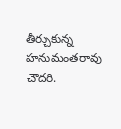తీర్చుకున్న హనుమంతరావు చౌదరి.